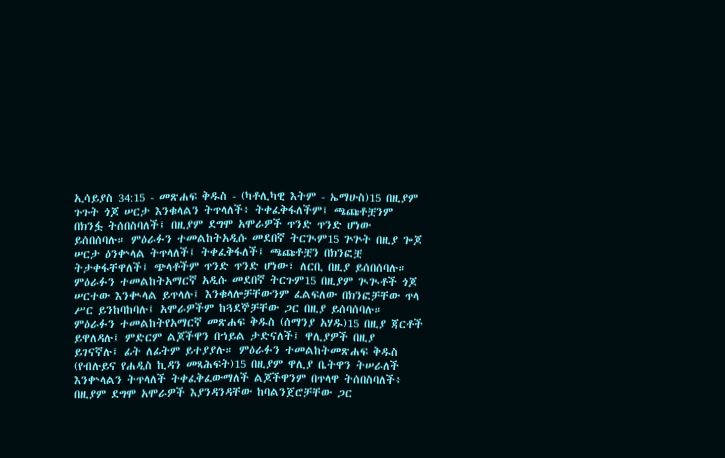ኢሳይያስ 34:15 - መጽሐፍ ቅዱስ - (ካቶሊካዊ እትም - ኤማሁስ)15 በዚያም ጉጉት ጎጆ ሠርታ እንቁላልን ትጥላለች፥ ትቀፈቅፋለችም፤ ጫጩቶቿንም በክንፏ ትሰበስባለች፤ በዚያም ደግሞ አሞራዎች ጥንድ ጥንድ ሆነው ይሰበሰባሉ። ምዕራፉን ተመልከትአዲሱ መደበኛ ትርጒም15 ጕጕት በዚያ ጐጆ ሠርታ ዕንቍላል ትጥላለች፤ ትቀፈቅፋለች፤ ጫጩቶቿን በክንፎቿ ትታቀፋቸዋለች፤ ጭላቶችም ጥንድ ጥንድ ሆነው፣ ለርቢ በዚያ ይሰበሰባሉ። ምዕራፉን ተመልከትአማርኛ አዲሱ መደበኛ ትርጉም15 በዚያም ጒጒቶች ጎጆ ሠርተው እንቊላል ይጥላሉ፤ እንቁላሎቻቸውንም ፈልፍለው በክንፎቻቸው ጥላ ሥር ይንከባከባሉ፤ አሞራዎችም ከጓደኞቻቸው ጋር በዚያ ይሰባሰባሉ። ምዕራፉን ተመልከትየአማርኛ መጽሐፍ ቅዱስ (ሰማንያ አሃዱ)15 በዚያ ጃርቶች ይዋለዳሉ፤ ምድርም ልጆችዋን በኀይል ታድናለች፤ ዋሊያዎች በዚያ ይገናኛሉ፤ ፊት ለፊትም ይተያያሉ። ምዕራፉን ተመልከትመጽሐፍ ቅዱስ (የብሉይና የሐዲስ ኪዳን መጻሕፍት)15 በዚያም ዋሊያ ቤትዋን ትሠራለች እንቍላልን ትጥላለች ትቀፈቅፈውማለች ልጆችዋንም በጥላዋ ትሰበስባለች፥ በዚያም ደግሞ አሞራዎች እያንዳንዳቸው ከባልንጀሮቻቸው ጋር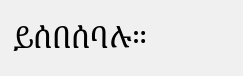ይሰበሰባሉ።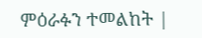ምዕራፉን ተመልከት |